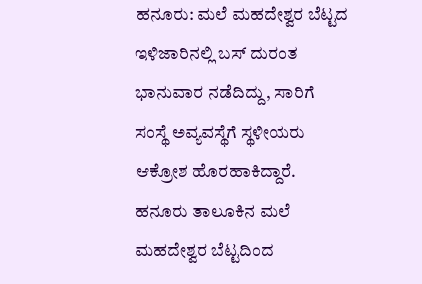ಹನೂರು: ಮಲೆ ಮಹದೇಶ್ವರ ಬೆಟ್ಟದ ಇಳಿಜಾರಿನಲ್ಲಿ ಬಸ್ ದುರಂತ ಭಾನುವಾರ ನಡೆದಿದ್ದು, ಸಾರಿಗೆ ಸಂಸ್ಥೆ ಅವ್ಯವಸ್ಥೆಗೆ ಸ್ಥಳೀಯರು ಆಕ್ರೋಶ ಹೊರಹಾಕಿದ್ದಾರೆ.
ಹನೂರು ತಾಲೂಕಿನ ಮಲೆ ಮಹದೇಶ್ವರ ಬೆಟ್ಟದಿಂದ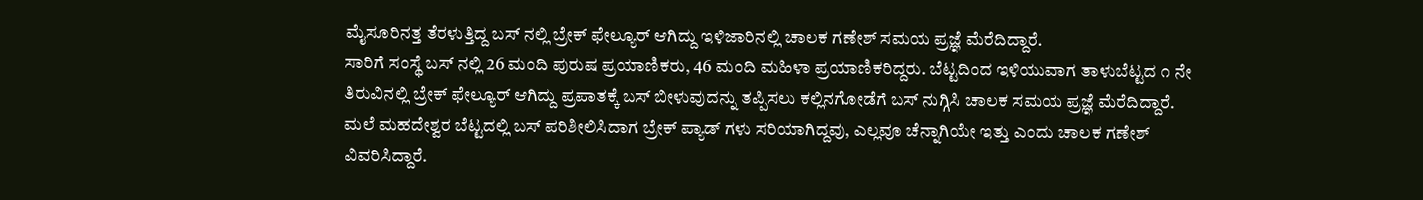ಮೈಸೂರಿನತ್ತ ತೆರಳುತ್ತಿದ್ದ ಬಸ್ ನಲ್ಲಿ ಬ್ರೇಕ್ ಫೇಲ್ಯೂರ್ ಆಗಿದ್ದು ಇಳಿಜಾರಿನಲ್ಲಿ ಚಾಲಕ ಗಣೇಶ್ ಸಮಯ ಪ್ರಜ್ಞೆ ಮೆರೆದಿದ್ದಾರೆ.
ಸಾರಿಗೆ ಸಂಸ್ಥೆ ಬಸ್ ನಲ್ಲಿ 26 ಮಂದಿ ಪುರುಷ ಪ್ರಯಾಣಿಕರು, 46 ಮಂದಿ ಮಹಿಳಾ ಪ್ರಯಾಣಿಕರಿದ್ದರು. ಬೆಟ್ಟದಿಂದ ಇಳಿಯುವಾಗ ತಾಳುಬೆಟ್ಟದ ೧ ನೇ ತಿರುವಿನಲ್ಲಿ ಬ್ರೇಕ್ ಫೇಲ್ಯೂರ್ ಆಗಿದ್ದು ಪ್ರಪಾತಕ್ಕೆ ಬಸ್ ಬೀಳುವುದನ್ನು ತಪ್ಪಿಸಲು ಕಲ್ಲಿನಗೋಡೆಗೆ ಬಸ್ ನುಗ್ಗಿಸಿ ಚಾಲಕ ಸಮಯ ಪ್ರಜ್ಞೆ ಮೆರೆದಿದ್ದಾರೆ.
ಮಲೆ ಮಹದೇಶ್ವರ ಬೆಟ್ಟದಲ್ಲಿ ಬಸ್ ಪರಿಶೀಲಿಸಿದಾಗ ಬ್ರೇಕ್ ಪ್ಯಾಡ್ ಗಳು ಸರಿಯಾಗಿದ್ದವು, ಎಲ್ಲವೂ ಚೆನ್ನಾಗಿಯೇ ಇತ್ತು ಎಂದು ಚಾಲಕ ಗಣೇಶ್ ವಿವರಿಸಿದ್ದಾರೆ.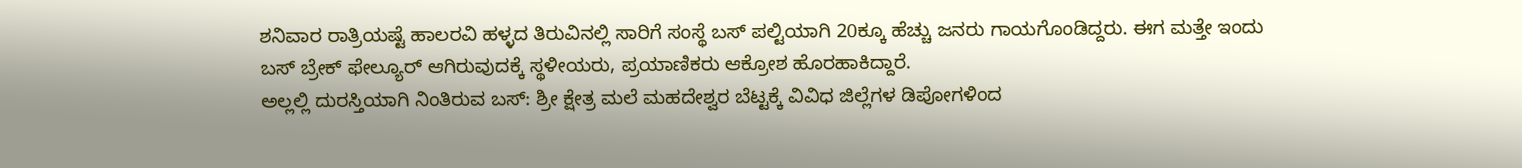ಶನಿವಾರ ರಾತ್ರಿಯಷ್ಟೆ ಹಾಲರವಿ ಹಳ್ಳದ ತಿರುವಿನಲ್ಲಿ ಸಾರಿಗೆ ಸಂಸ್ಥೆ ಬಸ್ ಪಲ್ಟಿಯಾಗಿ 20ಕ್ಕೂ ಹೆಚ್ಚು ಜನರು ಗಾಯಗೊಂಡಿದ್ದರು. ಈಗ ಮತ್ತೇ ಇಂದು ಬಸ್ ಬ್ರೇಕ್ ಫೇಲ್ಯೂರ್ ಆಗಿರುವುದಕ್ಕೆ ಸ್ಥಳೀಯರು, ಪ್ರಯಾಣಿಕರು ಆಕ್ರೋಶ ಹೊರಹಾಕಿದ್ದಾರೆ.
ಅಲ್ಲಲ್ಲಿ ದುರಸ್ತಿಯಾಗಿ ನಿಂತಿರುವ ಬಸ್: ಶ್ರೀ ಕ್ಷೇತ್ರ ಮಲೆ ಮಹದೇಶ್ವರ ಬೆಟ್ಟಕ್ಕೆ ವಿವಿಧ ಜಿಲ್ಲೆಗಳ ಡಿಪೋಗಳಿಂದ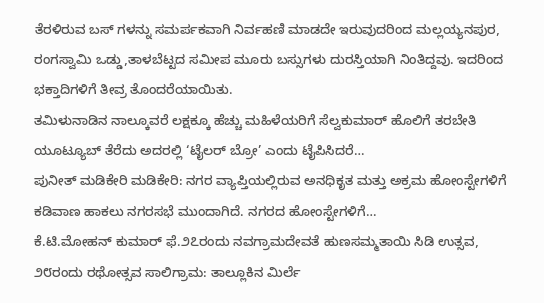ತೆರಳಿರುವ ಬಸ್ ಗಳನ್ನು ಸಮರ್ಪಕವಾಗಿ ನಿರ್ವಹಣಿ ಮಾಡದೇ ಇರುವುದರಿಂದ ಮಲ್ಲಯ್ಯನಪುರ, ರಂಗಸ್ವಾಮಿ ಒಡ್ಡು,ತಾಳಬೆಟ್ಟದ ಸಮೀಪ ಮೂರು ಬಸ್ಸುಗಳು ದುರಸ್ತಿಯಾಗಿ ನಿಂತಿದ್ದವು. ಇದರಿಂದ ಭಕ್ತಾದಿಗಳಿಗೆ ತೀವ್ರ ತೊಂದರೆಯಾಯಿತು.
ತಮಿಳುನಾಡಿನ ನಾಲ್ಕೂವರೆ ಲಕ್ಷಕ್ಕೂ ಹೆಚ್ಚು ಮಹಿಳೆಯರಿಗೆ ಸೆಲ್ವಕುಮಾರ್ ಹೊಲಿಗೆ ತರಬೇತಿ ಯೂಟ್ಯೂಬ್ ತೆರೆದು ಅದರಲ್ಲಿ ‘ಟೈಲರ್ ಬ್ರೋ’ ಎಂದು ಟೈಪಿಸಿದರೆ…
ಪುನೀತ್ ಮಡಿಕೇರಿ ಮಡಿಕೇರಿ: ನಗರ ವ್ಯಾಪ್ತಿಯಲ್ಲಿರುವ ಅನಧಿಕೃತ ಮತ್ತು ಅಕ್ರಮ ಹೋಂಸ್ಟೇಗಳಿಗೆ ಕಡಿವಾಣ ಹಾಕಲು ನಗರಸಭೆ ಮುಂದಾಗಿದೆ. ನಗರದ ಹೋಂಸ್ಟೇಗಳಿಗೆ…
ಕೆ.ಟಿ.ಮೋಹನ್ ಕುಮಾರ್ ಫೆ.೨೭ರಂದು ನವಗ್ರಾಮದೇವತೆ ಹುಣಸಮ್ಮತಾಯಿ ಸಿಡಿ ಉತ್ಸವ, ೨೮ರಂದು ರಥೋತ್ಸವ ಸಾಲಿಗ್ರಾಮ: ತಾಲ್ಲೂಕಿನ ಮಿರ್ಲೆ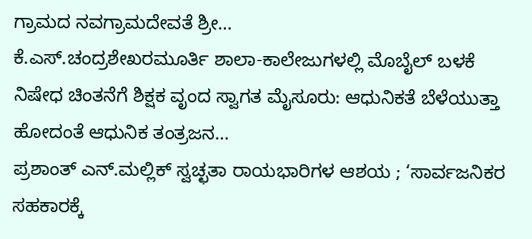ಗ್ರಾಮದ ನವಗ್ರಾಮದೇವತೆ ಶ್ರೀ…
ಕೆ.ಎಸ್.ಚಂದ್ರಶೇಖರಮೂರ್ತಿ ಶಾಲಾ-ಕಾಲೇಜುಗಳಲ್ಲಿ ಮೊಬೈಲ್ ಬಳಕೆ ನಿಷೇಧ ಚಿಂತನೆಗೆ ಶಿಕ್ಷಕ ವೃಂದ ಸ್ವಾಗತ ಮೈಸೂರು: ಆಧುನಿಕತೆ ಬೆಳೆಯುತ್ತಾ ಹೋದಂತೆ ಆಧುನಿಕ ತಂತ್ರಜನ…
ಪ್ರಶಾಂತ್ ಎನ್.ಮಲ್ಲಿಕ್ ಸ್ವಚ್ಛತಾ ರಾಯಭಾರಿಗಳ ಆಶಯ ; ‘ಸಾರ್ವಜನಿಕರ ಸಹಕಾರಕ್ಕೆ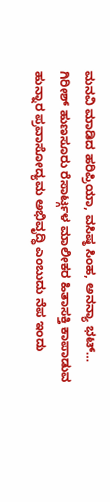ಮನವಿ ಮಾಡಿದ ಹರಿಪ್ರಿಯಾ, ವಸಿಷ್ಠ ಸಿಂಹ, ಅನನ್ಯಾ ಭಟ್…
ಗಿರೀಶ್ ಹುಣಸೂರು ರೆಸಾರ್ಟ್ಗಳ ಮಾಲೀಕರ ಹಿತಾಸಕ್ತಿ ಕಾಪಾಡುವ ಹುನ್ನಾರ ಪ್ರವಾಸೋದ್ಯಮ ಅಭಿವೃದ್ಧಿ ಎಂಬುದು ನೆಪ ಇಂದು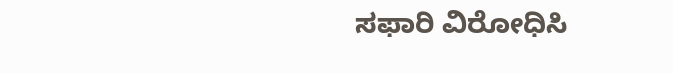ಸಫಾರಿ ವಿರೋಧಿಸಿ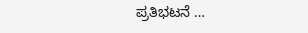ಪ್ರತಿಭಟನೆ …